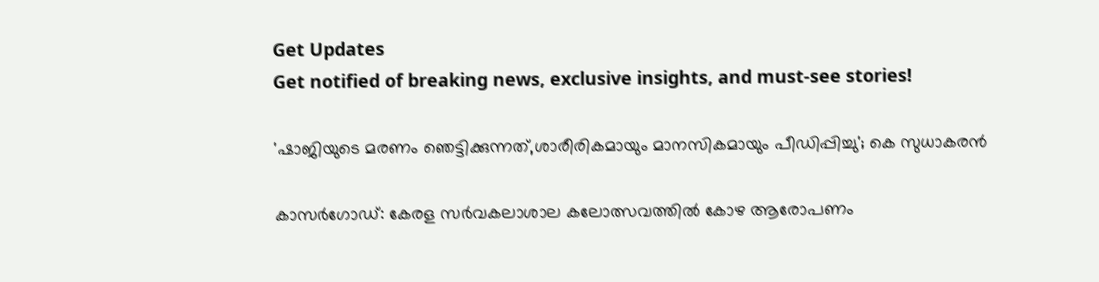Get Updates
Get notified of breaking news, exclusive insights, and must-see stories!

'ഷാജിയുടെ മരണം ഞെട്ടിക്കുന്നത്,ശാരീരികമായും മാനസികമായും പീഡിപ്പിച്ചു'; കെ സുധാകരൻ

കാസർഗോഡ്: കേരള സര്‍വകലാശാല കലോത്സവത്തില്‍ കോഴ ആരോപണം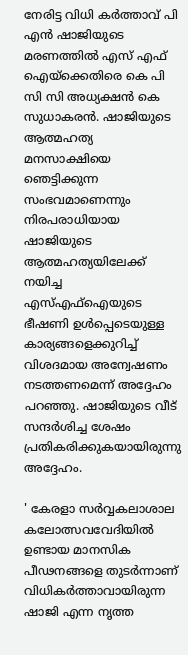നേരിട്ട വിധി കര്‍ത്താവ് പി എന്‍ ഷാജിയുടെ മരണത്തില്‍ എസ് എഫ് ഐയ്ക്കെതിരെ കെ പി സി സി അധ്യക്ഷൻ കെ സുധാകരൻ. ഷാജിയുടെ ആത്മഹത്യ മനസാക്ഷിയെ ഞെട്ടിക്കുന്ന സംഭവമാണെന്നും നിരപരാധിയായ ഷാജിയുടെ ആത്മഹത്യയിലേക്ക് നയിച്ച എസ്എഫ്ഐയുടെ ഭീഷണി ഉൾപ്പെടെയുള്ള കാര്യങ്ങളെക്കുറിച്ച് വിശദമായ അന്വേഷണം നടത്തണമെന്ന് അദ്ദേഹം പറഞ്ഞു. ഷാജിയുടെ വീട് സന്ദർശിച്ച ശേഷം പ്രതികരിക്കുകയായിരുന്നു അദ്ദേഹം.

' കേരളാ സർവ്വകലാശാല കലോത്സവവേദിയിൽ ഉണ്ടായ മാനസിക പീഢനങ്ങളെ തുടർന്നാണ് വിധികർത്താവായിരുന്ന ഷാജി എന്ന നൃത്ത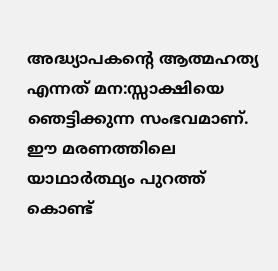അദ്ധ്യാപകന്റെ ആത്മഹത്യ എന്നത് മന:സ്സാക്ഷിയെ ഞെട്ടിക്കുന്ന സംഭവമാണ്. ഈ മരണത്തിലെ യാഥാർത്ഥ്യം പുറത്ത് കൊണ്ട്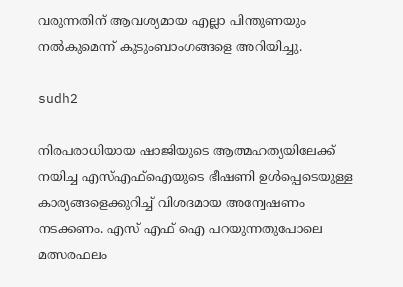വരുന്നതിന് ആവശ്യമായ എല്ലാ പിന്തുണയും നൽകുമെന്ന് കുടുംബാംഗങ്ങളെ അറിയിച്ചു.

sudh2

നിരപരാധിയായ ഷാജിയുടെ ആത്മഹത്യയിലേക്ക് നയിച്ച എസ്എഫ്ഐയുടെ ഭീഷണി ഉൾപ്പെടെയുള്ള കാര്യങ്ങളെക്കുറിച്ച് വിശദമായ അന്വേഷണം നടക്കണം. എസ് എഫ് ഐ പറയുന്നതുപോലെ മത്സരഫലം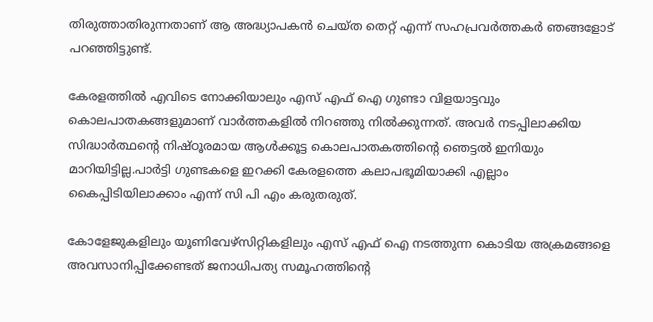തിരുത്താതിരുന്നതാണ് ആ അദ്ധ്യാപകൻ ചെയ്ത തെറ്റ് എന്ന് സഹപ്രവർത്തകർ ഞങ്ങളോട് പറഞ്ഞിട്ടുണ്ട്.

കേരളത്തിൽ എവിടെ നോക്കിയാലും എസ് എഫ് ഐ ഗുണ്ടാ വിളയാട്ടവും കൊലപാതകങ്ങളുമാണ് വാർത്തകളിൽ നിറഞ്ഞു നിൽക്കുന്നത്. അവർ നടപ്പിലാക്കിയ സിദ്ധാർത്ഥന്റെ നിഷ്ഠൂരമായ ആൾക്കൂട്ട കൊലപാതകത്തിന്റെ ഞെട്ടൽ ഇനിയും മാറിയിട്ടില്ല.പാർട്ടി ഗുണ്ടകളെ ഇറക്കി കേരളത്തെ കലാപഭൂമിയാക്കി എല്ലാം കൈപ്പിടിയിലാക്കാം എന്ന് സി പി എം കരുതരുത്.

കോളേജുകളിലും യൂണിവേഴ്സിറ്റികളിലും എസ് എഫ് ഐ നടത്തുന്ന കൊടിയ അക്രമങ്ങളെ അവസാനിപ്പിക്കേണ്ടത് ജനാധിപത്യ സമൂഹത്തിന്റെ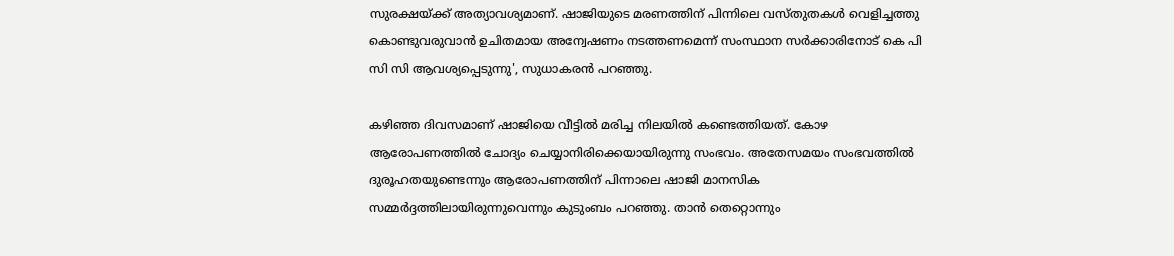സുരക്ഷയ്ക്ക് അത്യാവശ്യമാണ്. ഷാജിയുടെ മരണത്തിന് പിന്നിലെ വസ്തുതകൾ വെളിച്ചത്തു കൊണ്ടുവരുവാൻ ഉചിതമായ അന്വേഷണം നടത്തണമെന്ന് സംസ്ഥാന സർക്കാരിനോട് കെ പി സി സി ആവശ്യപ്പെടുന്നു', സുധാകരൻ പറഞ്ഞു.

കഴിഞ്ഞ ദിവസമാണ് ഷാജിയെ വീട്ടിൽ മരിച്ച നിലയിൽ കണ്ടെത്തിയത്. കോഴ ആരോപണത്തില്‍ ചോദ്യം ചെയ്യാനിരിക്കെയായിരുന്നു സംഭവം. അതേസമയം സംഭവത്തില്‍ ദുരൂഹതയുണ്ടെന്നും ആരോപണത്തിന് പിന്നാലെ ഷാജി മാനസിക സമ്മര്‍ദ്ദത്തിലായിരുന്നുവെന്നും കുടുംബം പറഞ്ഞു. താൻ തെറ്റൊന്നും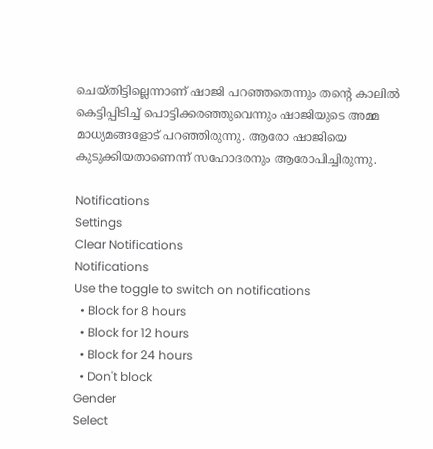ചെയ്തിട്ടില്ലെന്നാണ് ഷാജി പറഞ്ഞതെന്നും തന്റെ കാലിൽ കെട്ടിപ്പിടിച്ച് പൊട്ടിക്കരഞ്ഞുവെന്നും ഷാജിയുടെ അമ്മ മാധ്യമങ്ങളോട് പറഞ്ഞിരുന്നു. ആരോ ഷാജിയെ കുടുക്കിയതാണെന്ന് സഹോദരനും ആരോപിച്ചിരുന്നു.

Notifications
Settings
Clear Notifications
Notifications
Use the toggle to switch on notifications
  • Block for 8 hours
  • Block for 12 hours
  • Block for 24 hours
  • Don't block
Gender
Select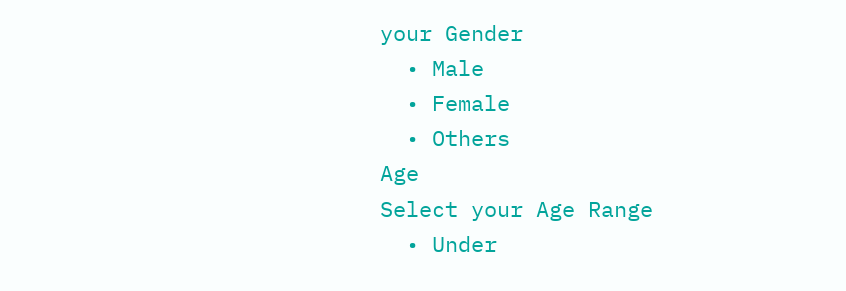your Gender
  • Male
  • Female
  • Others
Age
Select your Age Range
  • Under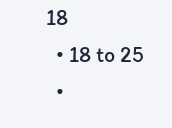18
  • 18 to 25
  •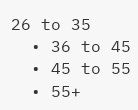26 to 35
  • 36 to 45
  • 45 to 55
  • 55+